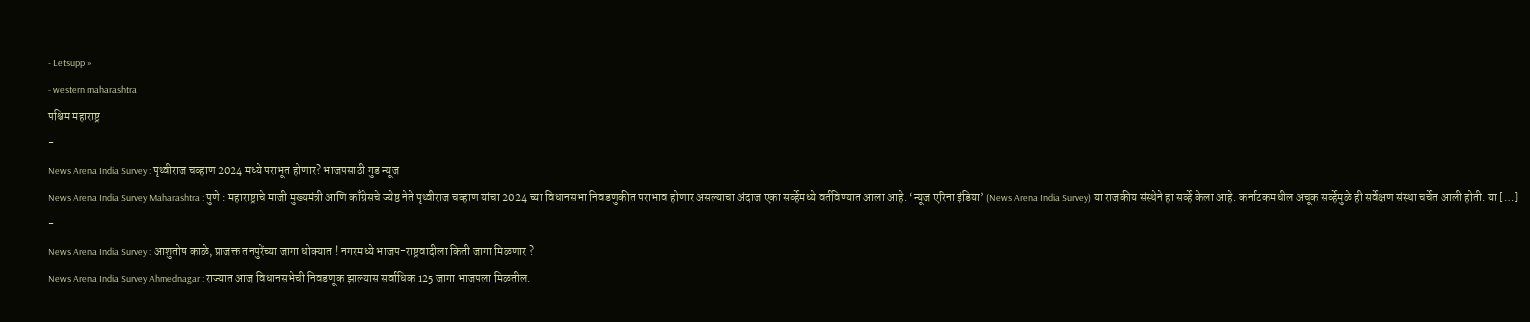- Letsupp »
- western maharashtra
पश्चिम महाराष्ट्र
-
News Arena India Survey : पृथ्वीराज चव्हाण 2024 मध्ये पराभूत होणार? भाजपसाठी गुड न्यूज
News Arena India Survey Maharashtra : पुणे : महाराष्ट्राचे माजी मुख्यमंत्री आणि काँग्रेसचे ज्येष्ठ नेते पृथ्वीराज चव्हाण यांचा 2024 च्या विधानसभा निवडणुकीत पराभाव होणार असल्याचा अंदाज एका सर्व्हेमध्ये वर्तविण्यात आला आहे. ‘न्यूज एरिना इंडिया’ (News Arena India Survey) या राजकीय संस्थेने हा सर्व्हे केला आहे. कर्नाटकमधील अचूक सर्व्हेमुळे ही सर्वेक्षण संस्था चर्चेत आली होती. या […]
-
News Arena India Survey : आशुतोष काळे, प्राजक्त तनपुरेंच्या जागा धोक्यात ! नगरमध्ये भाजप-राष्ट्रवादीला किती जागा मिळणार ?
News Arena India Survey Ahmednagar : राज्यात आज विधानसभेची निवडणूक झाल्यास सर्वाधिक 125 जागा भाजपला मिळतील.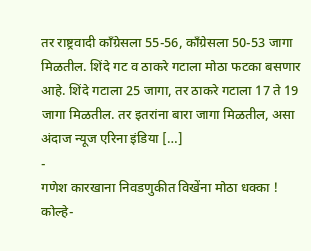तर राष्ट्रवादी काँग्रेसला 55-56, काँग्रेसला 50-53 जागा मिळतील. शिंदे गट व ठाकरे गटाला मोठा फटका बसणार आहे. शिंदे गटाला 25 जागा, तर ठाकरे गटाला 17 ते 19 जागा मिळतील. तर इतरांना बारा जागा मिळतील, असा अंदाज न्यूज एरिना इंडिया […]
-
गणेश कारखाना निवडणुकीत विखेंना मोठा धक्का ! कोल्हे-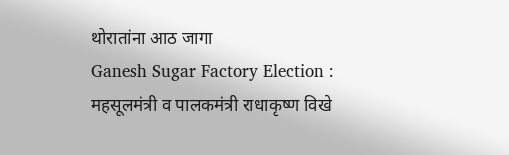थोरातांना आठ जागा
Ganesh Sugar Factory Election : महसूलमंत्री व पालकमंत्री राधाकृष्ण विखे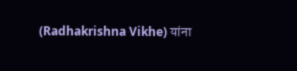(Radhakrishna Vikhe) यांना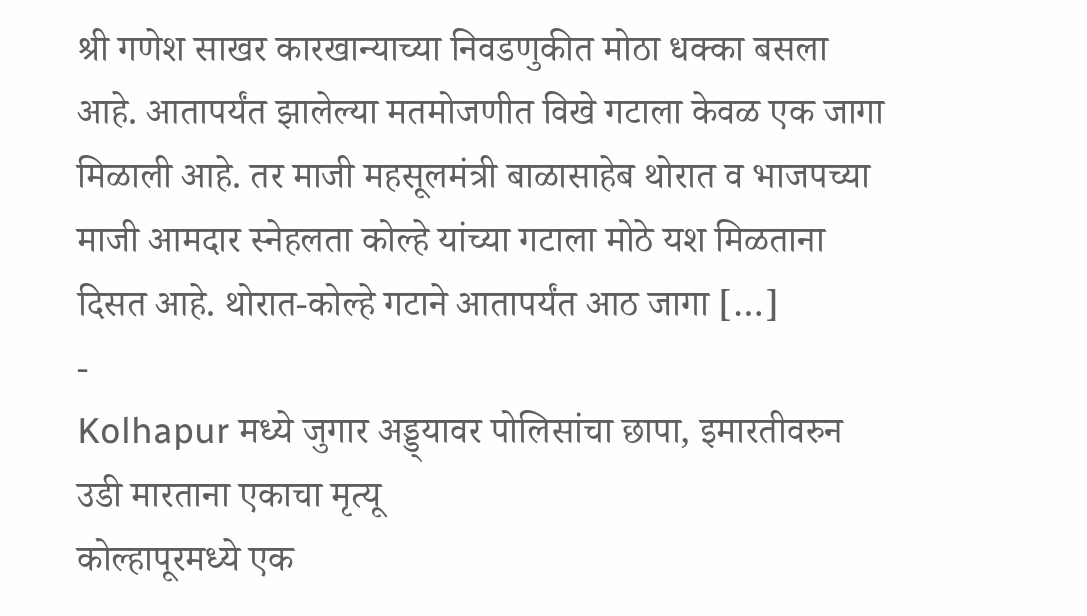श्री गणेश साखर कारखान्याच्या निवडणुकीत मोठा धक्का बसला आहे. आतापर्यंत झालेल्या मतमोजणीत विखे गटाला केवळ एक जागा मिळाली आहे. तर माजी महसूलमंत्री बाळासाहेब थोरात व भाजपच्या माजी आमदार स्नेहलता कोल्हे यांच्या गटाला मोठे यश मिळताना दिसत आहे. थोरात-कोल्हे गटाने आतापर्यंत आठ जागा […]
-
Kolhapur मध्ये जुगार अड्ड्यावर पोलिसांचा छापा, इमारतीवरुन उडी मारताना एकाचा मृत्यू
कोल्हापूरमध्ये एक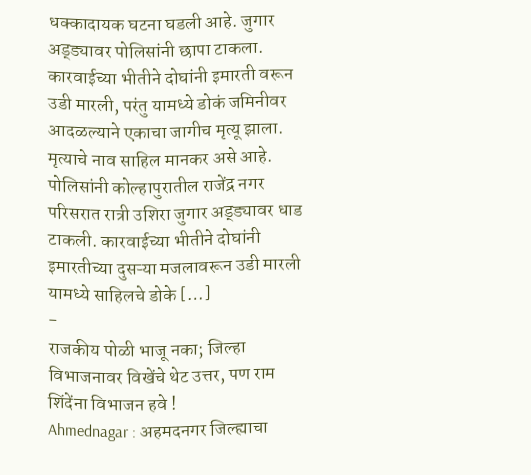धक्कादायक घटना घडली आहे. जुगार अड्ड्यावर पोलिसांनी छापा टाकला. कारवाईच्या भीतीने दोघांनी इमारती वरून उडी मारली, परंतु यामध्ये डोकं जमिनीवर आदळल्याने एकाचा जागीच मृत्यू झाला. मृत्याचे नाव साहिल मानकर असे आहे. पोलिसांनी कोल्हापुरातील राजेंद्र नगर परिसरात रात्री उशिरा जुगार अड्ड्यावर धाड टाकली. कारवाईच्या भीतीने दोघांनी इमारतीच्या दुसऱ्या मजलावरून उडी मारली यामध्ये साहिलचे डोके […]
-
राजकीय पोळी भाजू नका; जिल्हा विभाजनावर विखेंचे थेट उत्तर, पण राम शिंदेंना विभाजन हवे !
Ahmednagar : अहमदनगर जिल्ह्याचा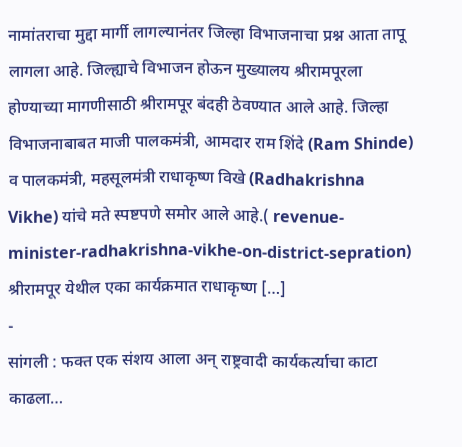नामांतराचा मुद्दा मार्गी लागल्यानंतर जिल्हा विभाजनाचा प्रश्न आता तापू लागला आहे. जिल्ह्याचे विभाजन होऊन मुख्यालय श्रीरामपूरला होण्याच्या मागणीसाठी श्रीरामपूर बंदही ठेवण्यात आले आहे. जिल्हा विभाजनाबाबत माजी पालकमंत्री, आमदार राम शिंदे (Ram Shinde) व पालकमंत्री, महसूलमंत्री राधाकृष्ण विखे (Radhakrishna Vikhe) यांचे मते स्पष्टपणे समोर आले आहे.( revenue-minister-radhakrishna-vikhe-on-district-sepration) श्रीरामपूर येथील एका कार्यक्रमात राधाकृष्ण […]
-
सांगली : फक्त एक संशय आला अन् राष्ट्रवादी कार्यकर्त्याचा काटा काढला…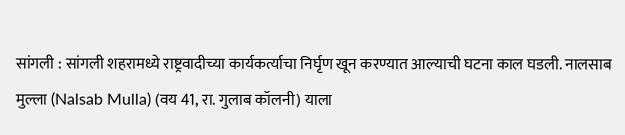सांगली : सांगली शहरामध्ये राष्ट्रवादीच्या कार्यकर्त्याचा निर्घृण खून करण्यात आल्याची घटना काल घडली. नालसाब मुल्ला (Nalsab Mulla) (वय 41, रा. गुलाब कॉलनी) याला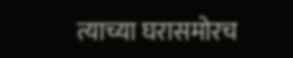त्याच्या घरासमोरच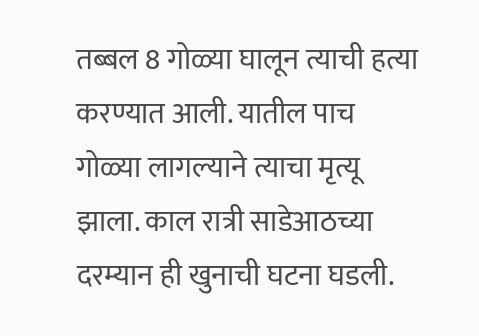तब्बल 8 गोळ्या घालून त्याची हत्या करण्यात आली. यातील पाच गोळ्या लागल्याने त्याचा मृत्यू झाला. काल रात्री साडेआठच्या दरम्यान ही खुनाची घटना घडली.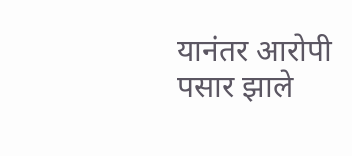यानंतर आरोपी पसार झाले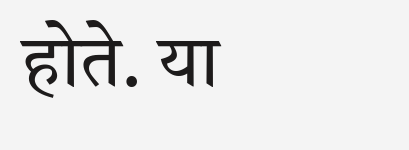होते. या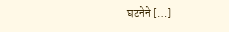घटनेने […]